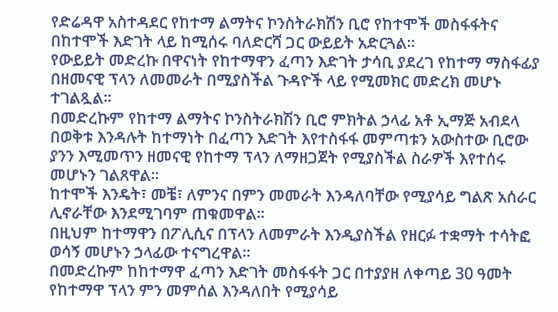የድሬዳዋ አስተዳደር የከተማ ልማትና ኮንስትራክሽን ቢሮ የከተሞች መስፋፋትና በከተሞች እድገት ላይ ከሚሰሩ ባለድርሻ ጋር ውይይት አድርጓል።
የውይይት መድረኩ በዋናነት የከተማዋን ፈጣን እድገት ታሳቢ ያደረገ የከተማ ማስፋፊያ በዘመናዊ ፕላን ለመመራት በሚያስችል ጉዳዮች ላይ የሚመክር መድረክ መሆኑ ተገልጿል።
በመድረኩም የከተማ ልማትና ኮንስትራክሽን ቢሮ ምክትል ኃላፊ አቶ ኢማጅ አብደላ በወቅቱ እንዳሉት ከተማነት በፈጣን እድገት እየተስፋፋ መምጣቱን አውስተው ቢሮው ያንን እሚመጥን ዘመናዊ የከተማ ፕላን ለማዘጋጀት የሚያስችል ስራዎች እየተሰሩ መሆኑን ገልጸዋል።
ከተሞች እንዴት፣ መቼ፣ ለምንና በምን መመራት እንዳለባቸው የሚያሳይ ግልጽ አሰራር ሊኖራቸው እንደሚገባም ጠቁመዋል።
በዚህም ከተማዋን በፖሊሲና በፕላን ለመምራት እንዲያስችል የዘርፉ ተቋማት ተሳትፎ ወሳኝ መሆኑን ኃላፊው ተናግረዋል።
በመድረኩም ከከተማዋ ፈጣን እድገት መስፋፋት ጋር በተያያዘ ለቀጣይ 30 ዓመት የከተማዋ ፕላን ምን መምሰል እንዳለበት የሚያሳይ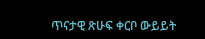ጥናታዊ ጽሁፍ ቀርቦ ውይይት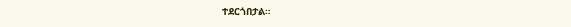ተደርጎበታል።